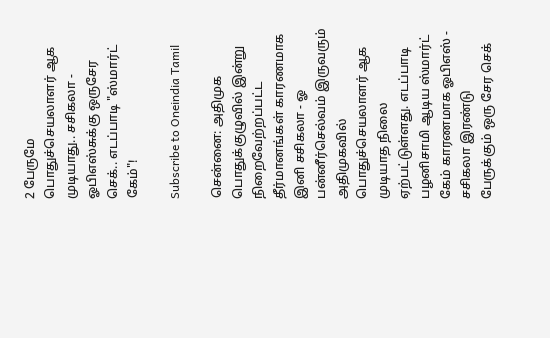2 பேருமே பொதுச்செயலாளர் ஆக முடியாது.. சசிகலா - ஓபிஎஸ்சுக்கு ஒருசேர செக்.. எடப்பாடி "ஸ்மார்ட் கேம்"!

Subscribe to Oneindia Tamil

சென்னை: அதிமுக பொதுக்குழுவில் இன்று நிறைவேற்றப்பட்ட தீர்மானங்கள் காரணமாக இனி சசிகலா - ஓ பன்னீர்செல்வம் இருவரும் அதிமுகவில் பொதுச்செயலாளர் ஆக முடியாத நிலை ஏற்பட்டுள்ளது. எடப்பாடி பழனிசாமி ஆடிய ஸ்மார்ட் கேம் காரணமாக ஓபிஎஸ் - சசிகலா இரண்டு பேருக்கும் ஒரு சேர செக்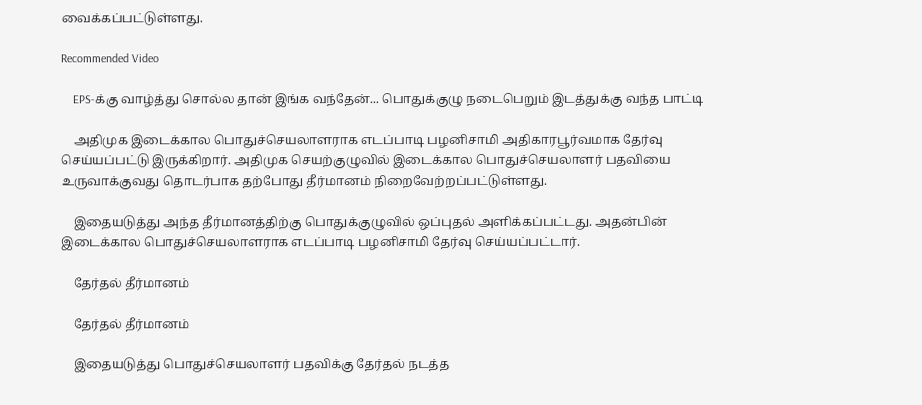வைக்கப்பட்டுள்ளது.

Recommended Video

    EPS-க்கு வாழ்த்து சொல்ல தான் இங்க வந்தேன்... பொதுக்குழு நடைபெறும் இடத்துக்கு வந்த பாட்டி

    அதிமுக இடைக்கால பொதுச்செயலாளராக எடப்பாடி பழனிசாமி அதிகாரபூர்வமாக தேர்வு செய்யப்பட்டு இருக்கிறார். அதிமுக செயற்குழுவில் இடைக்கால பொதுச்செயலாளர் பதவியை உருவாக்குவது தொடர்பாக தற்போது தீர்மானம் நிறைவேற்றப்பட்டுள்ளது.

    இதையடுத்து அந்த தீர்மானத்திற்கு பொதுக்குழுவில் ஒப்புதல் அளிக்கப்பட்டது. அதன்பின் இடைக்கால பொதுச்செயலாளராக எடப்பாடி பழனிசாமி தேர்வு செய்யப்பட்டார்.

    தேர்தல் தீர்மானம்

    தேர்தல் தீர்மானம்

    இதையடுத்து பொதுச்செயலாளர் பதவிக்கு தேர்தல் நடத்த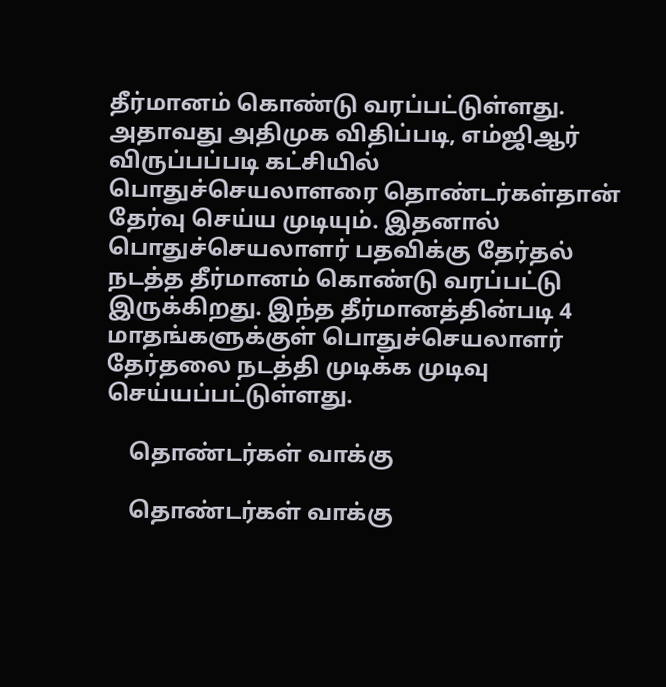தீர்மானம் கொண்டு வரப்பட்டுள்ளது. அதாவது அதிமுக விதிப்படி, எம்ஜிஆர் விருப்பப்படி கட்சியில் பொதுச்செயலாளரை தொண்டர்கள்தான் தேர்வு செய்ய முடியும். இதனால் பொதுச்செயலாளர் பதவிக்கு தேர்தல் நடத்த தீர்மானம் கொண்டு வரப்பட்டு இருக்கிறது. இந்த தீர்மானத்தின்படி 4 மாதங்களுக்குள் பொதுச்செயலாளர் தேர்தலை நடத்தி முடிக்க முடிவு செய்யப்பட்டுள்ளது.

    தொண்டர்கள் வாக்கு

    தொண்டர்கள் வாக்கு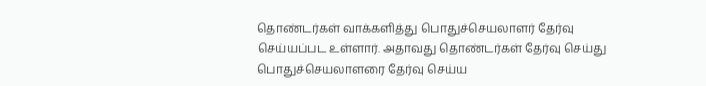தொண்டர்கள் வாக்களித்து பொதுச்செயலாளர் தேர்வு செய்யப்பட உள்ளார். அதாவது தொண்டர்கள் தேர்வு செய்து பொதுச்செயலாளரை தேர்வு செய்ய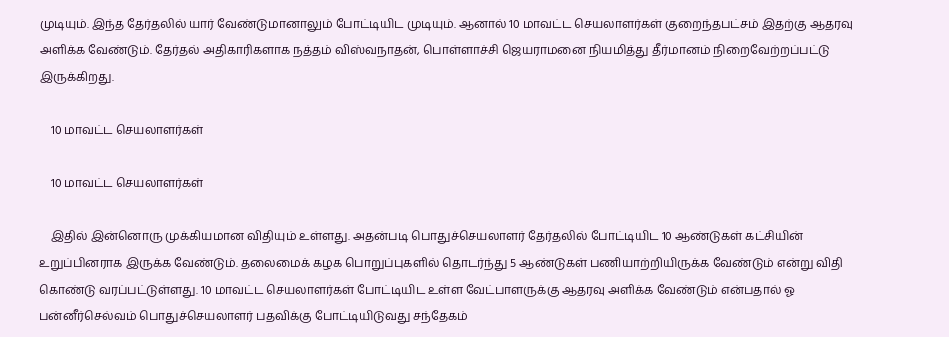முடியும். இந்த தேர்தலில் யார் வேண்டுமானாலும் போட்டியிட முடியும். ஆனால் 10 மாவட்ட செயலாளர்கள் குறைந்தபட்சம் இதற்கு ஆதரவு அளிக்க வேண்டும். தேர்தல் அதிகாரிகளாக நத்தம் விஸ்வநாதன், பொள்ளாச்சி ஜெயராமனை நியமித்து தீர்மானம் நிறைவேற்றப்பட்டு இருக்கிறது.

    10 மாவட்ட செயலாளர்கள்

    10 மாவட்ட செயலாளர்கள்

    இதில் இன்னொரு முக்கியமான விதியும் உள்ளது. அதன்படி பொதுச்செயலாளர் தேர்தலில் போட்டியிட 10 ஆண்டுகள் கட்சியின் உறுப்பினராக இருக்க வேண்டும். தலைமைக் கழக பொறுப்புகளில் தொடர்ந்து 5 ஆண்டுகள் பணியாற்றியிருக்க வேண்டும் என்று விதி கொண்டு வரப்பட்டுள்ளது. 10 மாவட்ட செயலாளர்கள் போட்டியிட உள்ள வேட்பாளருக்கு ஆதரவு அளிக்க வேண்டும் என்பதால் ஓ பன்னீர்செல்வம் பொதுச்செயலாளர் பதவிக்கு போட்டியிடுவது சந்தேகம்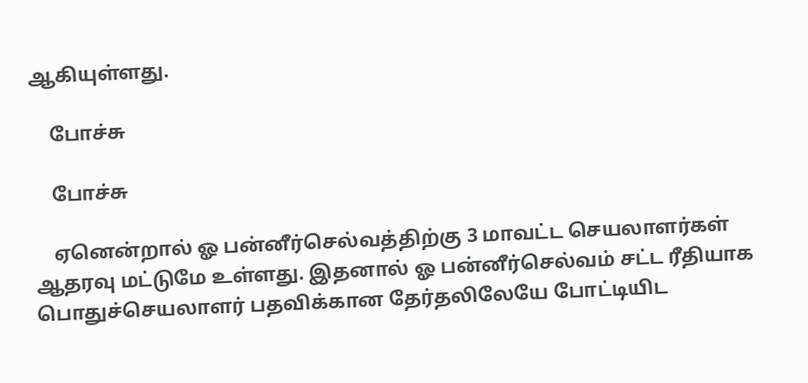ஆகியுள்ளது.

    போச்சு

    போச்சு

    ஏனென்றால் ஓ பன்னீர்செல்வத்திற்கு 3 மாவட்ட செயலாளர்கள் ஆதரவு மட்டுமே உள்ளது. இதனால் ஓ பன்னீர்செல்வம் சட்ட ரீதியாக பொதுச்செயலாளர் பதவிக்கான தேர்தலிலேயே போட்டியிட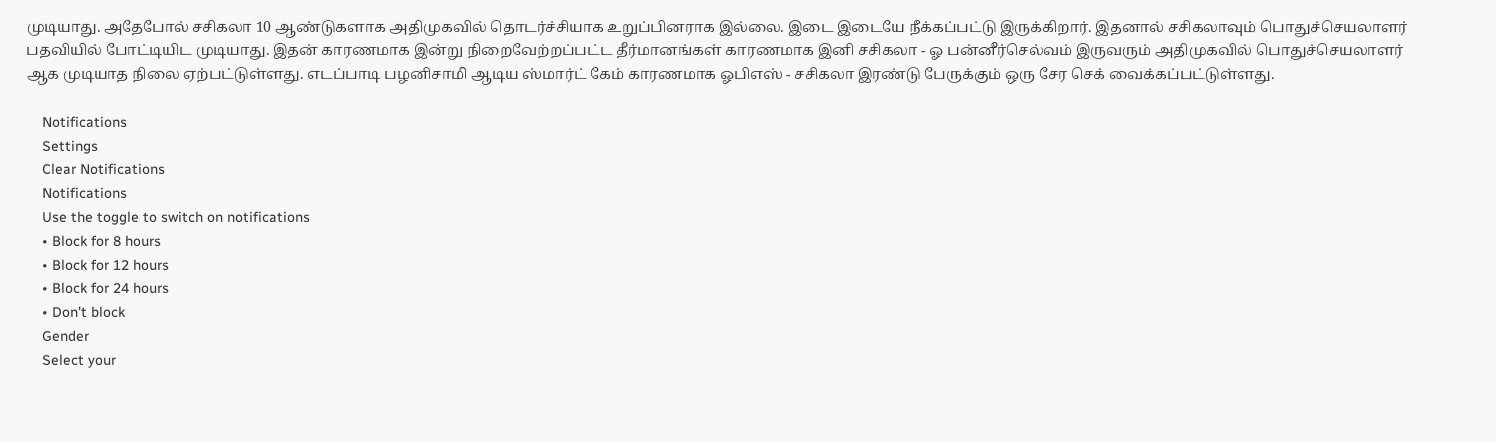முடியாது. அதேபோல் சசிகலா 10 ஆண்டுகளாக அதிமுகவில் தொடர்ச்சியாக உறுப்பினராக இல்லை. இடை இடையே நீக்கப்பட்டு இருக்கிறார். இதனால் சசிகலாவும் பொதுச்செயலாளர் பதவியில் போட்டியிட முடியாது. இதன் காரணமாக இன்று நிறைவேற்றப்பட்ட தீர்மானங்கள் காரணமாக இனி சசிகலா - ஓ பன்னீர்செல்வம் இருவரும் அதிமுகவில் பொதுச்செயலாளர் ஆக முடியாத நிலை ஏற்பட்டுள்ளது. எடப்பாடி பழனிசாமி ஆடிய ஸ்மார்ட் கேம் காரணமாக ஓபிஎஸ் - சசிகலா இரண்டு பேருக்கும் ஒரு சேர செக் வைக்கப்பட்டுள்ளது.

    Notifications
    Settings
    Clear Notifications
    Notifications
    Use the toggle to switch on notifications
    • Block for 8 hours
    • Block for 12 hours
    • Block for 24 hours
    • Don't block
    Gender
    Select your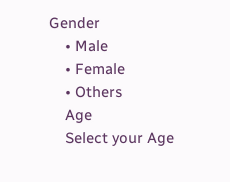Gender
    • Male
    • Female
    • Others
    Age
    Select your Age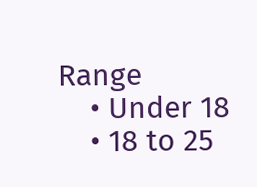Range
    • Under 18
    • 18 to 25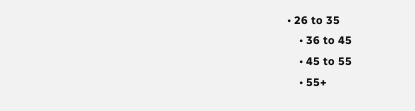• 26 to 35
    • 36 to 45
    • 45 to 55
    • 55+